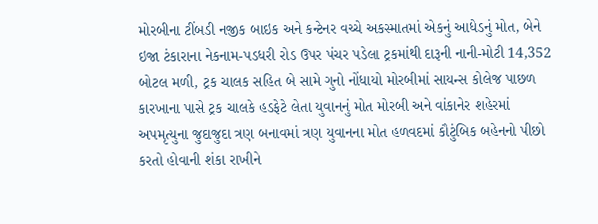મોરબીના ટીંબડી નજીક બાઇક અને કન્ટેનર વચ્ચે અકસ્માતમાં એકનું આધેડનું મોત, બેને ઇજા ટંકારાના નેકનામ-પડધરી રોડ ઉપર પંચર પડેલા ટ્રકમાંથી દારૂની નાની-મોટી 14,352 બોટલ મળી, ટ્રક ચાલક સહિત બે સામે ગુનો નોંધાયો મોરબીમાં સાયન્સ કોલેજ પાછળ કારખાના પાસે ટ્રક ચાલકે હડફેટે લેતા યુવાનનું મોત મોરબી અને વાંકાનેર શહેરમાં અપમૃત્યુના જુદાજુદા ત્રણ બનાવમાં ત્રણ યુવાનના મોત હળવદમાં કૌટુંબિક બહેનનો પીછો કરતો હોવાની શંકા રાખીને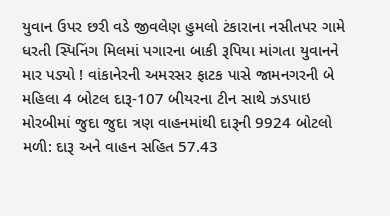યુવાન ઉપર છરી વડે જીવલેણ હુમલો ટંકારાના નસીતપર ગામે ધરતી સ્પિનિંગ મિલમાં પગારના બાકી રૂપિયા માંગતા યુવાનને માર પડ્યો ! વાંકાનેરની અમરસર ફાટક પાસે જામનગરની બે મહિલા 4 બોટલ દારૂ-107 બીયરના ટીન સાથે ઝડપાઇ મોરબીમાં જુદા જુદા ત્રણ વાહનમાંથી દારૂની 9924 બોટલો મળી: દારૂ અને વાહન સહિત 57.43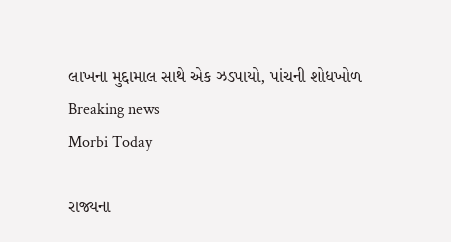લાખના મુદ્દામાલ સાથે એક ઝડપાયો, પાંચની શોધખોળ
Breaking news
Morbi Today

રાજ્યના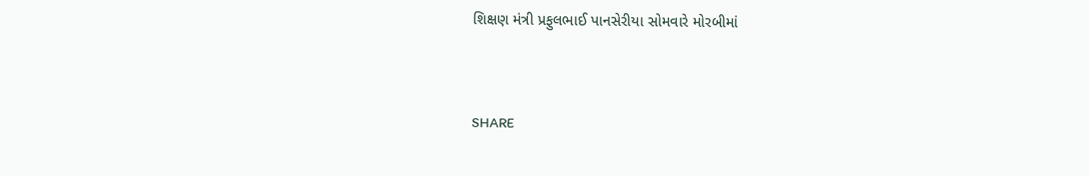શિક્ષણ મંત્રી પ્રફુલભાઈ પાનસેરીયા સોમવારે મોરબીમાં


SHARE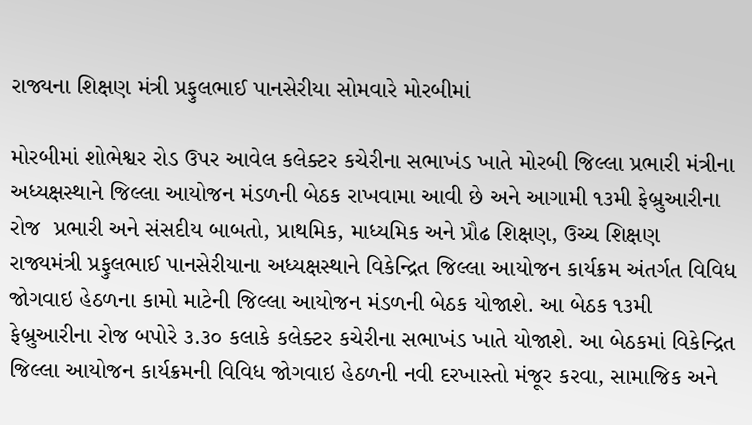રાજ્યના શિક્ષણ મંત્રી પ્રફુલભાઈ પાનસેરીયા સોમવારે મોરબીમાં

મોરબીમાં શોભેશ્વર રોડ ઉપર આવેલ કલેક્ટર કચેરીના સભાખંડ ખાતે મોરબી જિલ્લા પ્રભારી મંત્રીના અધ્યક્ષસ્થાને જિલ્લા આયોજન મંડળની બેઠક રાખવામા આવી છે અને આગામી ૧૩મી ફેબ્રુઆરીના રોજ  પ્રભારી અને સંસદીય બાબતો, પ્રાથમિક, માધ્યમિક અને પ્રૌઢ શિક્ષણ, ઉચ્ચ શિક્ષણ રાજ્યમંત્રી પ્રફુલભાઈ પાનસેરીયાના અધ્યક્ષસ્થાને વિકેન્દ્રિત જિલ્લા આયોજન કાર્યક્રમ અંતર્ગત વિવિધ જોગવાઇ હેઠળના કામો માટેની જિલ્લા આયોજન મંડળની બેઠક યોજાશે. આ બેઠક ૧૩મી ફેબ્રુઆરીના રોજ બપોરે ૩.૩૦ કલાકે કલેક્ટર કચેરીના સભાખંડ ખાતે યોજાશે. આ બેઠકમાં વિકેન્દ્રિત જિલ્લા આયોજન કાર્યક્રમની વિવિધ જોગવાઇ હેઠળની નવી દરખાસ્તો મંજૂર કરવા, સામાજિક અને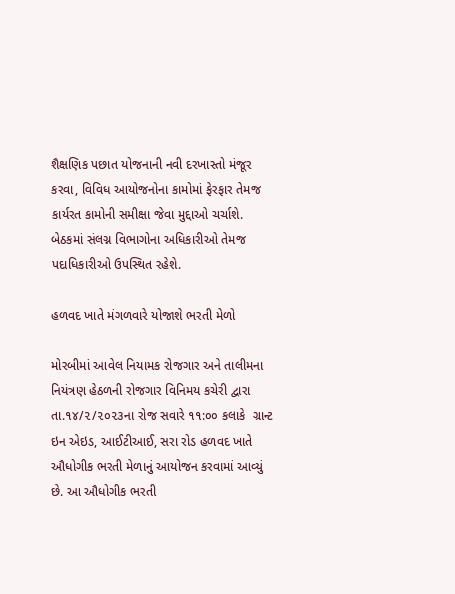શૈક્ષણિક પછાત યોજનાની નવી દરખાસ્તો મંજૂર  કરવા, વિવિધ આયોજનોના કામોમાં ફેરફાર તેમજ કાર્યરત કામોની સમીક્ષા જેવા મુદ્દાઓ ચર્ચાશે. બેઠકમાં સંલગ્ન વિભાગોના અધિકારીઓ તેમજ પદાધિકારીઓ ઉપસ્થિત રહેશે.

હળવદ ખાતે મંગળવારે યોજાશે ભરતી મેળો

મોરબીમાં આવેલ નિયામક રોજગાર અને તાલીમના નિયંત્રણ હેઠળની રોજગાર વિનિમય કચેરી દ્વારા તા.૧૪/૨/૨૦૨૩ના રોજ સવારે ૧૧:૦૦ કલાકે  ગ્રાન્ટ ઇન એઇડ, આઈટીઆઈ, સરા રોડ હળવદ ખાતે ઔધોગીક ભરતી મેળાનું આયોજન કરવામાં આવ્યું છે. આ ઔધોગીક ભરતી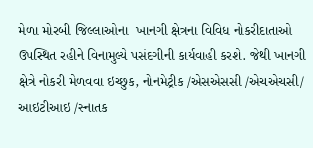મેળા મોરબી જિલ્લાઓના  ખાનગી ક્ષેત્રના વિવિધ નોકરીદાતાઓ ઉપસ્થિત રહીને વિનામુલ્યે પસંદગીની કાર્યવાહી કરશે. જેથી ખાનગી ક્ષેત્રે નોકરી મેળવવા ઇચ્છુક, નોનમેટ્રીક /એસએસસી /એચએચસી/ આઇટીઆઇ /સ્નાતક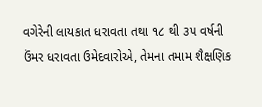વગેરેની લાયકાત ધરાવતા તથા ૧૮ થી ૩૫ વર્ષની ઉંમર ધરાવતા ઉમેદવારોએ, તેમના તમામ શૈક્ષણિક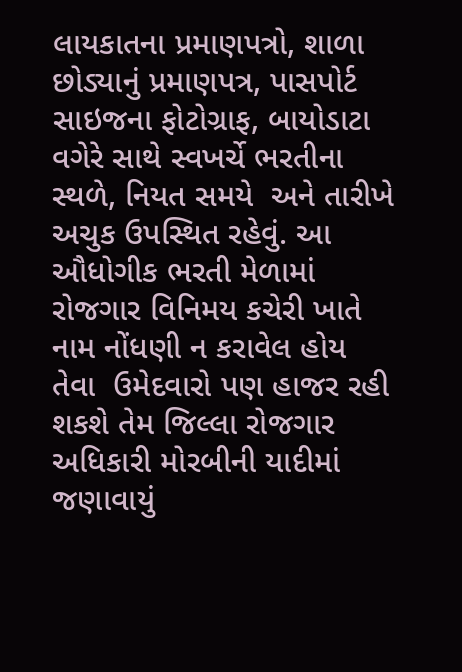લાયકાતના પ્રમાણપત્રો, શાળા છોડ્યાનું પ્રમાણપત્ર, પાસપોર્ટ સાઇજના ફોટોગ્રાફ, બાયોડાટા વગેરે સાથે સ્વખર્ચે ભરતીના સ્થળે, નિયત સમયે  અને તારીખે અચુક ઉપસ્થિત રહેવું. આ ઔધોગીક ભરતી મેળામાં રોજગાર વિનિમય કચેરી ખાતે નામ નોંધણી ન કરાવેલ હોય તેવા  ઉમેદવારો પણ હાજર રહી શકશે તેમ જિલ્લા રોજગાર અધિકારી મોરબીની યાદીમાં જણાવાયું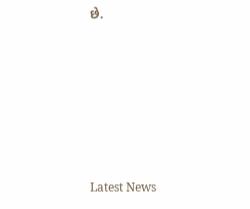છે.






Latest News